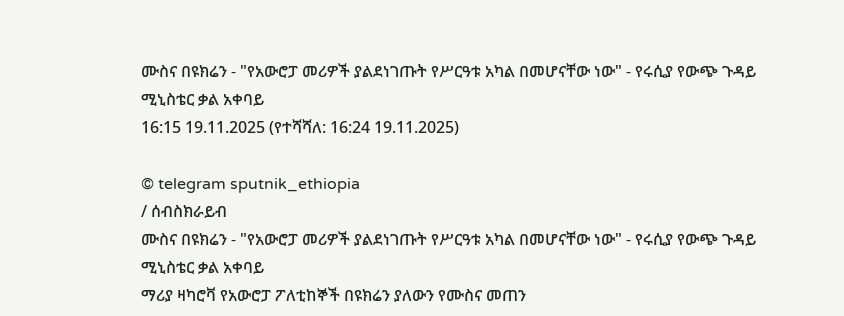ሙስና በዩክሬን - "የአውሮፓ መሪዎች ያልደነገጡት የሥርዓቱ አካል በመሆናቸው ነው" - የሩሲያ የውጭ ጉዳይ ሚኒስቴር ቃል አቀባይ
16:15 19.11.2025 (የተሻሻለ: 16:24 19.11.2025)

© telegram sputnik_ethiopia
/ ሰብስክራይብ
ሙስና በዩክሬን - "የአውሮፓ መሪዎች ያልደነገጡት የሥርዓቱ አካል በመሆናቸው ነው" - የሩሲያ የውጭ ጉዳይ ሚኒስቴር ቃል አቀባይ
ማሪያ ዛካሮቫ የአውሮፓ ፖለቲከኞች በዩክሬን ያለውን የሙስና መጠን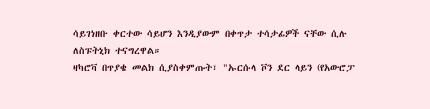ሳይገነዘቡ ቀርተው ሳይሆን እንዲያውም በቀጥታ ተሳታፊዎች ናቸው ሲሉ ለስፑትኒክ ተናግረዋል።
ዛካሮቫ በጥያቄ መልክ ሲያስቀምጡት፣ "ኡርሱላ ቮን ደር ላይን (የአውሮፓ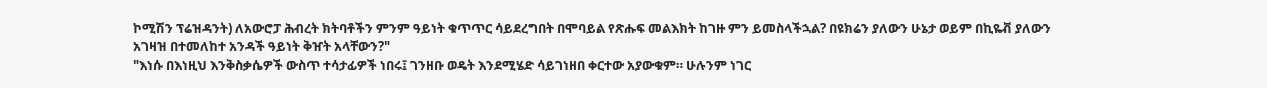ኮሚሽን ፕሬዝዳንት) ለአውሮፓ ሕብረት ክትባቶችን ምንም ዓይነት ቁጥጥር ሳይደረግበት በሞባይል የጽሑፍ መልእክት ከገዙ ምን ይመስላችኋል? በዩክሬን ያለውን ሁኔታ ወይም በኪዬቭ ያለውን አገዛዝ በተመለከተ አንዳች ዓይነት ቅዠት አላቸውን?"
"እነሱ በእነዚህ እንቅስቃሴዎች ውስጥ ተሳታፊዎች ነበሩ፤ ገንዘቡ ወዴት እንደሚሄድ ሳይገነዘበ ቀርተው አያውቁም። ሁሉንም ነገር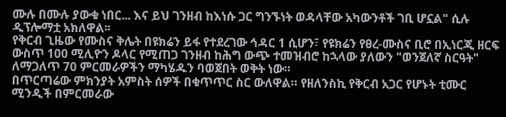ሙሉ በሙሉ ያውቁ ነበር... እና ይህ ገንዘብ ከእነሱ ጋር ግንኙነት ወዳላቸው አካውንቶች ገቢ ሆኗል" ሲሉ ዲፕሎማቷ አክለዋል፡፡
የቅርብ ጊዜው የሙስና ቅሌት በዩክሬን ይፋ የተደረገው ኅዳር 1 ሲሆን፣ የዩክሬን የፀረ-ሙስና ቢሮ በኢነርጂ ዘርፍ ውስጥ 100 ሚሊዮን ዶላር የሚጠጋ ገንዘብ ከሕግ ውጭ ተመዝብሮ ከኋላው ያለውን "ወንጀለኛ ስርዓት" ለማጋለጥ 70 ምርመራዎችን ማካሄዱን ባወጀበት ወቅት ነው።
በጥርጣሬው ምክንያት አምስት ሰዎች በቁጥጥር ስር ውለዋል። የዘለንስኪ የቅርብ አጋር የሆኑት ቲሙር ሚንዲች በምርመራው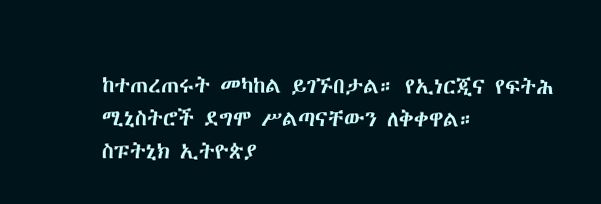ከተጠረጠሩት መካከል ይገኙበታል። የኢነርጂና የፍትሕ ሚኒስትሮች ደግሞ ሥልጣናቸውን ለቅቀዋል።
ስፑትኒክ ኢትዮጵያ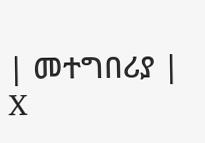| መተግበሪያ | X